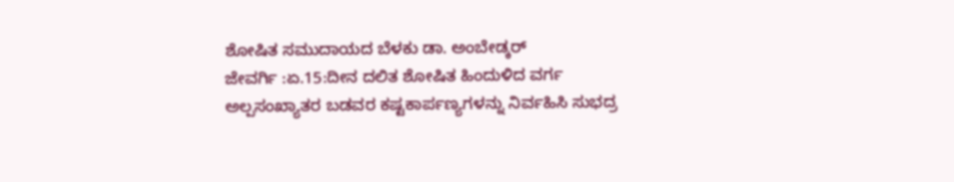ಶೋಷಿತ ಸಮುದಾಯದ ಬೆಳಕು ಡಾ. ಅಂಬೇಡ್ಕರ್
ಜೇವರ್ಗಿ :ಏ.15:ದೀನ ದಲಿತ ಶೋಷಿತ ಹಿಂದುಳಿದ ವರ್ಗ ಅಲ್ಪಸಂಖ್ಯಾತರ ಬಡವರ ಕಷ್ಟಕಾರ್ಪಣ್ಯಗಳನ್ನು ನಿರ್ವಹಿಸಿ ಸುಭದ್ರ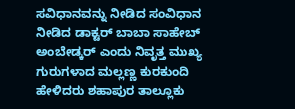ಸವಿಧಾನವನ್ನು ನೀಡಿದ ಸಂವಿಧಾನ ನೀಡಿದ ಡಾಕ್ಟರ್ ಬಾಬಾ ಸಾಹೇಬ್ ಅಂಬೇಡ್ಕರ್ ಎಂದು ನಿವೃತ್ತ ಮುಖ್ಯ ಗುರುಗಳಾದ ಮಲ್ಲಣ್ಣ ಕುರಕುಂದಿ ಹೇಳಿದರು ಶಹಾಪುರ ತಾಲ್ಲೂಕು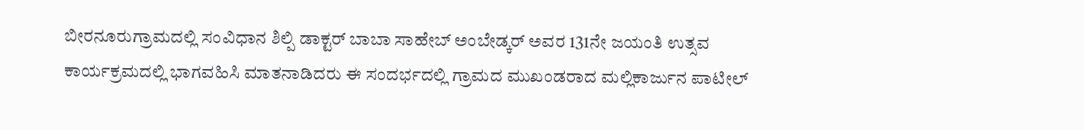ಬೀರನೂರುಗ್ರಾಮದಲ್ಲಿ ಸಂವಿಧಾನ ಶಿಲ್ಪಿ ಡಾಕ್ಟರ್ ಬಾಬಾ ಸಾಹೇಬ್ ಅಂಬೇಡ್ಕರ್ ಅವರ 131ನೇ ಜಯಂತಿ ಉತ್ಸವ ಕಾರ್ಯಕ್ರಮದಲ್ಲಿ ಭಾಗವಹಿಸಿ ಮಾತನಾಡಿದರು ಈ ಸಂದರ್ಭದಲ್ಲಿ ಗ್ರಾಮದ ಮುಖಂಡರಾದ ಮಲ್ಲಿಕಾರ್ಜುನ ಪಾಟೀಲ್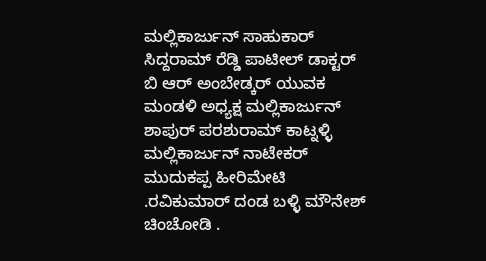ಮಲ್ಲಿಕಾರ್ಜುನ್ ಸಾಹುಕಾರ್ ಸಿದ್ದರಾಮ್ ರೆಡ್ಡಿ ಪಾಟೀಲ್ ಡಾಕ್ಟರ್ ಬಿ ಆರ್ ಅಂಬೇಡ್ಕರ್ ಯುವಕ ಮಂಡಳಿ ಅಧ್ಯಕ್ಷ ಮಲ್ಲಿಕಾರ್ಜುನ್ ಶಾಪುರ್ ಪರಶುರಾಮ್ ಕಾಟ್ನಳ್ಳಿ ಮಲ್ಲಿಕಾರ್ಜುನ್ ನಾಟೇಕರ್ ಮುದುಕಪ್ಪ ಹೀರಿಮೇಟಿ .ರವಿಕುಮಾರ್ ದಂಡ ಬಳ್ಳಿ ಮೌನೇಶ್ ಚಿಂಚೋಡಿ .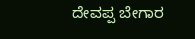ದೇವಪ್ಪ ಬೇಗಾರ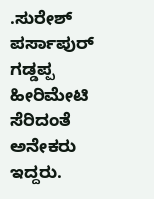.ಸುರೇಶ್ ಪರ್ಸಾಪುರ್ ಗಡ್ಡಪ್ಪ ಹೀರಿಮೇಟಿ ಸೆರಿದಂತೆ ಅನೇಕರು ಇದ್ದರು.